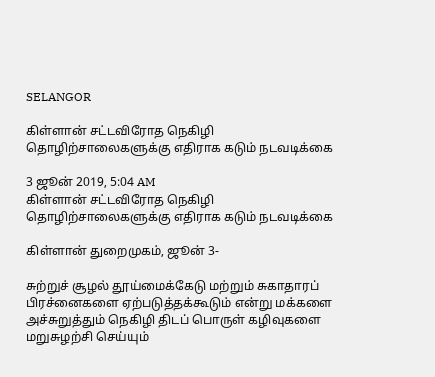SELANGOR

கிள்ளான் சட்டவிரோத நெகிழி தொழிற்சாலைகளுக்கு எதிராக கடும் நடவடிக்கை

3 ஜூன் 2019, 5:04 AM
கிள்ளான் சட்டவிரோத நெகிழி தொழிற்சாலைகளுக்கு எதிராக கடும் நடவடிக்கை

கிள்ளான் துறைமுகம், ஜூன் 3-

சுற்றுச் சூழல் தூய்மைக்கேடு மற்றும் சுகாதாரப் பிரச்னைகளை ஏற்படுத்தக்கூடும் என்று மக்களை அச்சுறுத்தும் நெகிழி திடப் பொருள் கழிவுகளை மறுசுழற்சி செய்யும்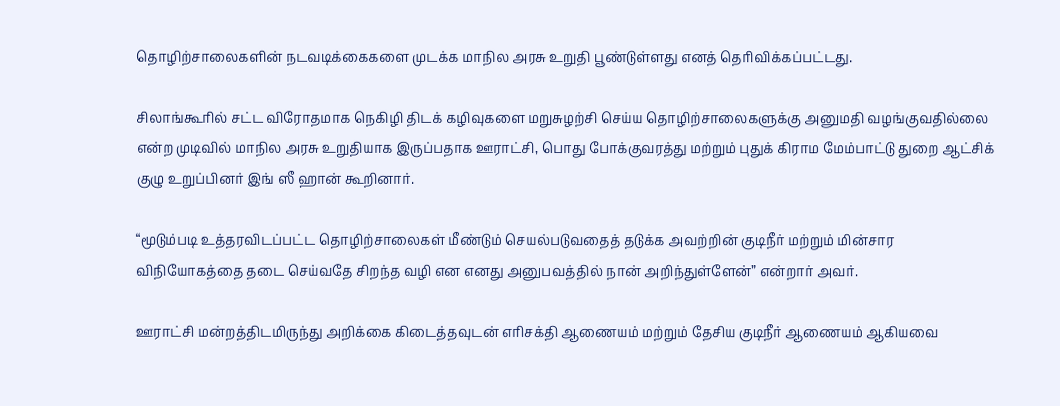தொழிற்சாலைகளின் நடவடிக்கைகளை முடக்க மாநில அரசு உறுதி பூண்டுள்ளது எனத் தெரிவிக்கப்பட்டது.

சிலாங்கூரில் சட்ட விரோதமாக நெகிழி திடக் கழிவுகளை மறுசுழற்சி செய்ய தொழிற்சாலைகளுக்கு அனுமதி வழங்குவதில்லை என்ற முடிவில் மாநில அரசு உறுதியாக இருப்பதாக ஊராட்சி, பொது போக்குவரத்து மற்றும் புதுக் கிராம மேம்பாட்டு துறை ஆட்சிக் குழு உறுப்பினர் இங் ஸீ ஹான் கூறினார்.

“மூடும்படி உத்தரவிடப்பட்ட தொழிற்சாலைகள் மீண்டும் செயல்படுவதைத் தடுக்க அவற்றின் குடிநீர் மற்றும் மின்சார விநியோகத்தை தடை செய்வதே சிறந்த வழி என எனது அனுபவத்தில் நான் அறிந்துள்ளேன்” என்றார் அவர்.

ஊராட்சி மன்றத்திடமிருந்து அறிக்கை கிடைத்தவுடன் எரிசக்தி ஆணையம் மற்றும் தேசிய குடிநீர் ஆணையம் ஆகியவை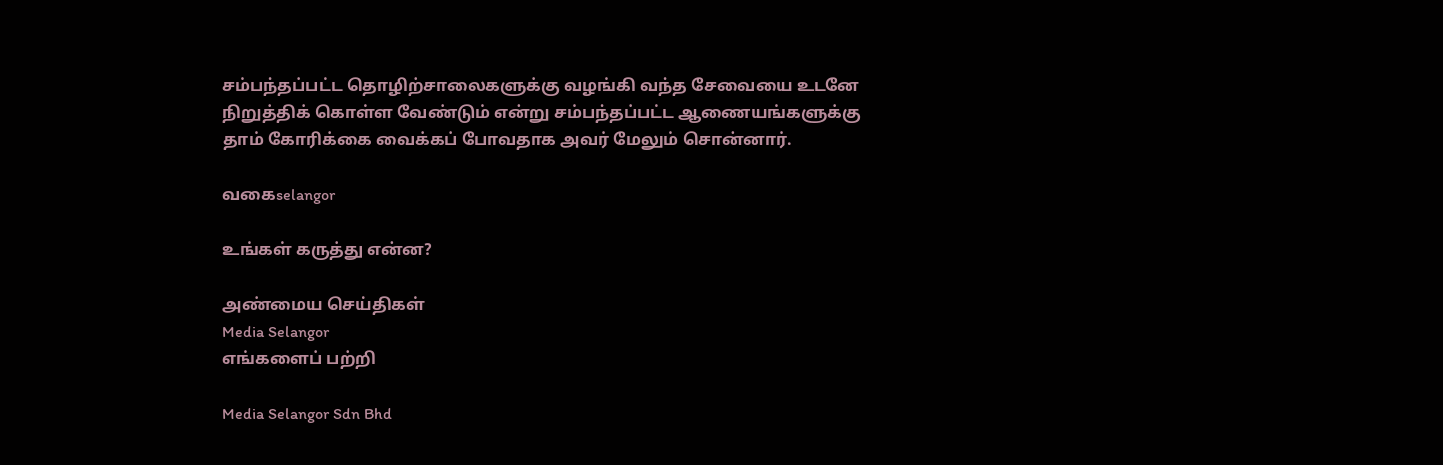சம்பந்தப்பட்ட தொழிற்சாலைகளுக்கு வழங்கி வந்த சேவையை உடனே நிறுத்திக் கொள்ள வேண்டும் என்று சம்பந்தப்பட்ட ஆணையங்களுக்கு தாம் கோரிக்கை வைக்கப் போவதாக அவர் மேலும் சொன்னார்.

வகைselangor

உங்கள் கருத்து என்ன?

அண்மைய செய்திகள்
Media Selangor
எங்களைப் பற்றி

Media Selangor Sdn Bhd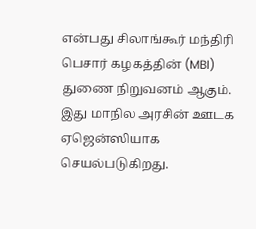என்பது சிலாங்கூர் மந்திரி பெசார் கழகத்தின் (MBI) துணை நிறுவனம் ஆகும். இது மாநில அரசின் ஊடக ஏஜென்ஸியாக செயல்படுகிறது.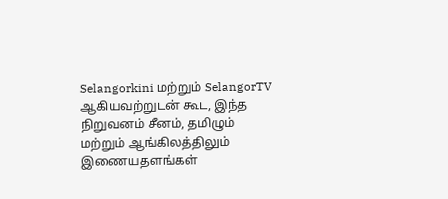Selangorkini மற்றும் SelangorTV ஆகியவற்றுடன் கூட, இந்த நிறுவனம் சீனம், தமிழும் மற்றும் ஆங்கிலத்திலும் இணையதளங்கள்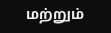மற்றும்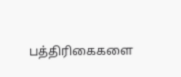பத்திரிகைகளை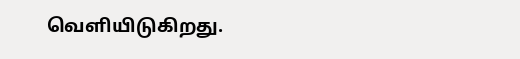வெளியிடுகிறது.